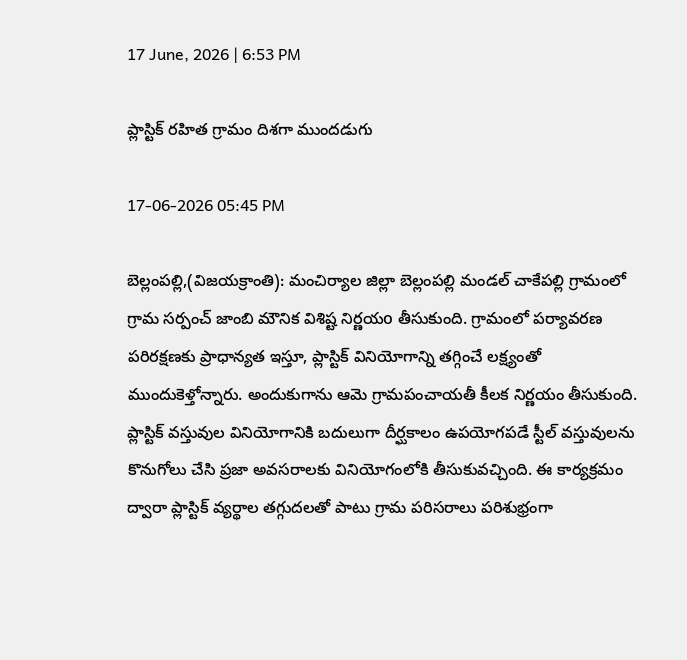17 June, 2026 | 6:53 PM

ప్లాస్టిక్ రహిత గ్రామం దిశగా ముందడుగు

17-06-2026 05:45 PM

బెల్లంపల్లి,(విజయక్రాంతి): మంచిర్యాల జిల్లా బెల్లంపల్లి మండల్ చాకేపల్లి గ్రామంలో గ్రామ సర్పంచ్ జాంబి మౌనిక విశిష్ట నిర్ణయo తీసుకుంది. గ్రామంలో పర్యావరణ పరిరక్షణకు ప్రాధాన్యత ఇస్తూ, ప్లాస్టిక్ వినియోగాన్ని తగ్గించే లక్ష్యంతో ముందుకెళ్తోన్నారు. అందుకుగాను ఆమె గ్రామపంచాయతీ కీలక నిర్ణయం తీసుకుంది. ప్లాస్టిక్ వస్తువుల వినియోగానికి బదులుగా దీర్ఘకాలం ఉపయోగపడే స్టీల్ వస్తువులను కొనుగోలు చేసి ప్రజా అవసరాలకు వినియోగంలోకి తీసుకువచ్చింది. ఈ కార్యక్రమం ద్వారా ప్లాస్టిక్ వ్యర్థాల తగ్గుదలతో పాటు గ్రామ పరిసరాలు పరిశుభ్రంగా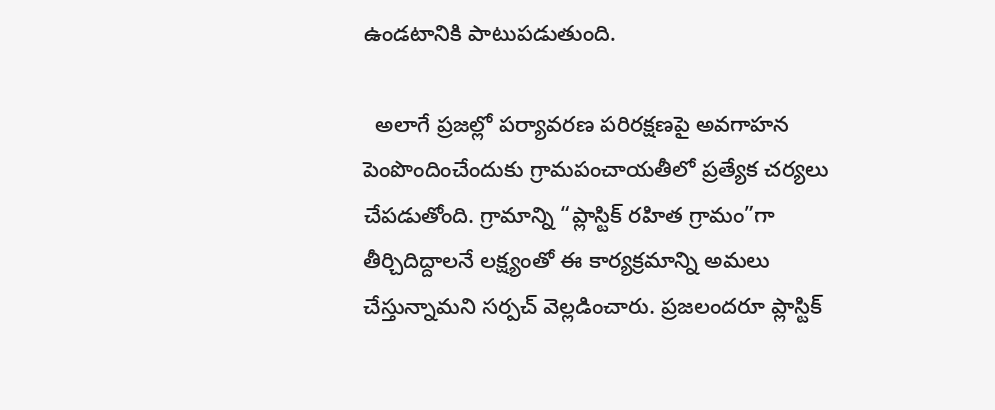ఉండటానికి పాటుపడుతుంది.

  అలాగే ప్రజల్లో పర్యావరణ పరిరక్షణపై అవగాహన పెంపొందించేందుకు గ్రామపంచాయతీలో ప్రత్యేక చర్యలు చేపడుతోంది. గ్రామాన్ని “ప్లాస్టిక్ రహిత గ్రామం”గా తీర్చిదిద్దాలనే లక్ష్యంతో ఈ కార్యక్రమాన్ని అమలు చేస్తున్నామని సర్పచ్ వెల్లడించారు. ప్రజలందరూ ప్లాస్టిక్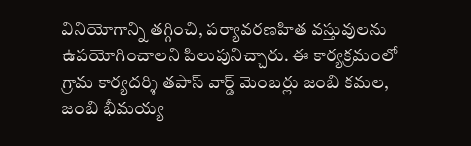వినియోగాన్ని తగ్గించి, పర్యావరణహిత వస్తువులను ఉపయోగించాలని పిలుపునిచ్చారు. ఈ కార్యక్రమంలో గ్రామ కార్యదర్శి తపాస్ వార్డ్ మెంబర్లు జంబి కమల, జంబి భీమయ్య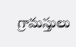గ్రామస్తులు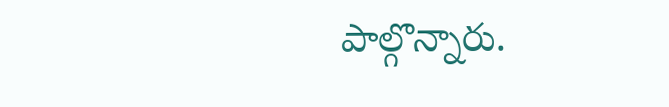పాల్గొన్నారు.